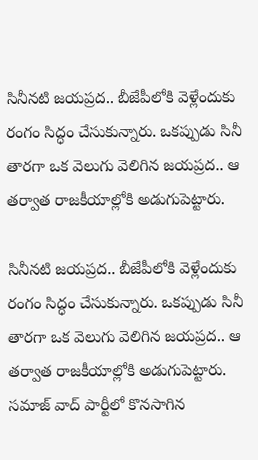సినీనటి జయప్రద.. బీజేపీలోకి వెళ్లేందుకు రంగం సిద్ధం చేసుకున్నారు. ఒకప్పుడు సినీ తారగా ఒక వెలుగు వెలిగిన జయప్రద.. ఆ తర్వాత రాజకీయాల్లోకి అడుగుపెట్టారు.

సినీనటి జయప్రద.. బీజేపీలోకి వెళ్లేందుకు రంగం సిద్ధం చేసుకున్నారు. ఒకప్పుడు సినీ తారగా ఒక వెలుగు వెలిగిన జయప్రద.. ఆ తర్వాత రాజకీయాల్లోకి అడుగుపెట్టారు. సమాజ్ వాద్ పార్టీలో కొనసాగిన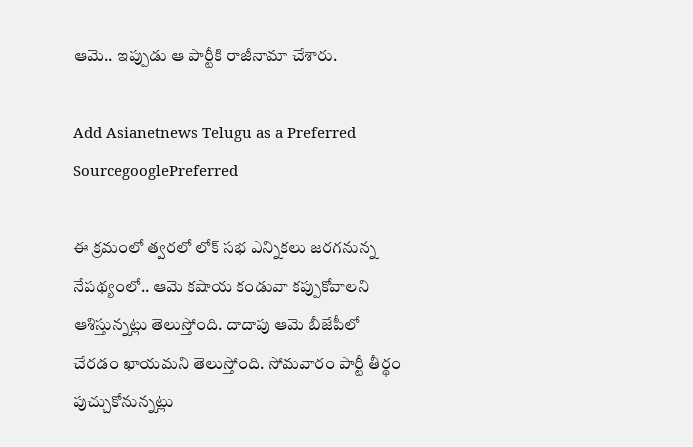ఆమె.. ఇప్పుడు ఆ పార్టీకి రాజీనామా చేశారు.

Add Asianetnews Telugu as a Preferred SourcegooglePreferred

ఈ క్రమంలో త్వరలో లోక్ సభ ఎన్నికలు జరగనున్న నేపథ్యంలో.. ఆమె కషాయ కండువా కప్పుకోవాలని ఆశిస్తున్నట్లు తెలుస్తోంది. దాదాపు ఆమె బీజేపీలో చేరడం ఖాయమని తెలుస్తోంది. సోమవారం పార్టీ తీర్థం పుచ్చుకోనున్నట్లు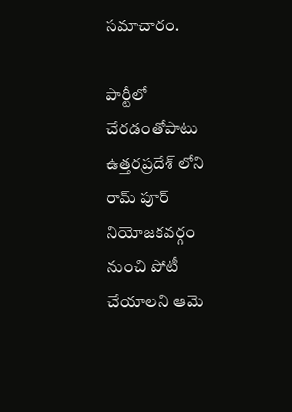సమాచారం.

పార్టీలో చేరడంతోపాటు ఉత్తరప్రదేశ్ లోని రామ్ పూర్ నియోజకవర్గం నుంచి పోటీ చేయాలని ఆమె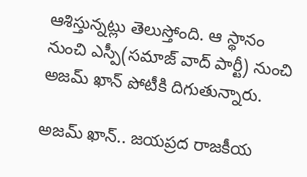ఆశిస్తున్నట్లు తెలుస్తోంది. ఆ స్థానం నుంచి ఎస్పీ(సమాజ్ వాద్ పార్టీ) నుంచి అజమ్ ఖాన్ పోటీకి దిగుతున్నారు.

అజమ్ ఖాన్.. జయప్రద రాజకీయ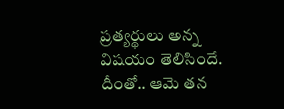ప్రత్యర్థులు అన్న విషయం తెలిసిందే. దీంతో.. ఆమె తన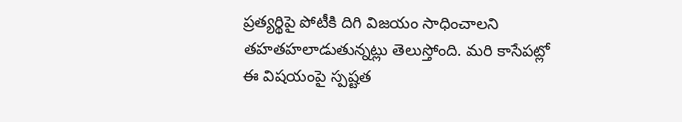ప్రత్యర్థిపై పోటీకి దిగి విజయం సాధించాలని తహతహలాడుతున్నట్లు తెలుస్తోంది. మరి కాసేపట్లో ఈ విషయంపై స్పష్టత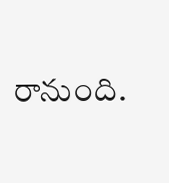రానుంది.